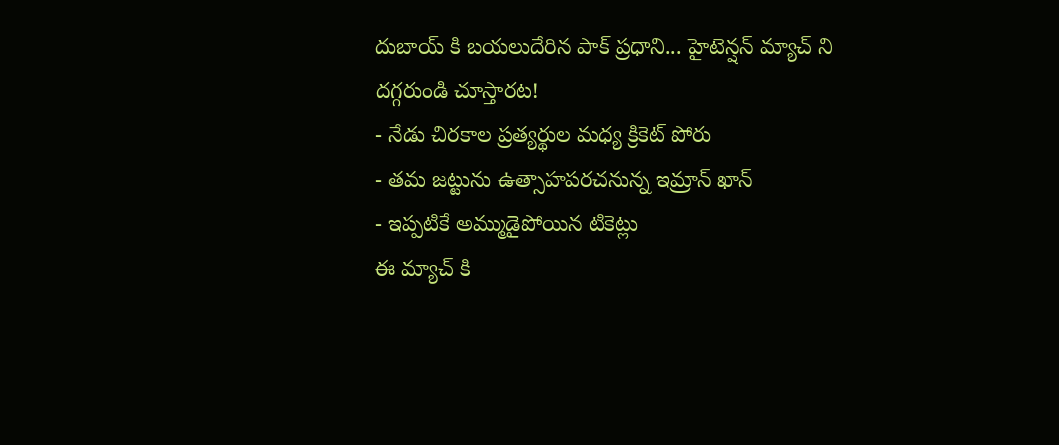దుబాయ్ కి బయలుదేరిన పాక్ ప్రధాని... హైటెన్షన్ మ్యాచ్ ని దగ్గరుండి చూస్తారట!
- నేడు చిరకాల ప్రత్యర్థుల మధ్య క్రికెట్ పోరు
- తమ జట్టును ఉత్సాహపరచనున్న ఇమ్రాన్ ఖాన్
- ఇప్పటికే అమ్ముడైపోయిన టికెట్లు
ఈ మ్యాచ్ కి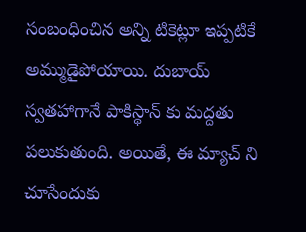సంబంధించిన అన్ని టికెట్లూ ఇప్పటికే అమ్ముడైపోయాయి. దుబాయ్ స్వతహాగానే పాకిస్థాన్ కు మద్దతు పలుకుతుంది. అయితే, ఈ మ్యాచ్ ని చూసేందుకు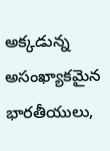అక్కడున్న అసంఖ్యాకమైన భారతీయులు,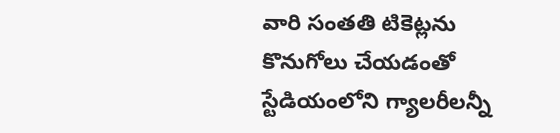వారి సంతతి టికెట్లను కొనుగోలు చేయడంతో స్టేడియంలోని గ్యాలరీలన్నీ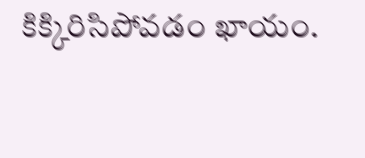కిక్కిరిసిపోవడం ఖాయం.